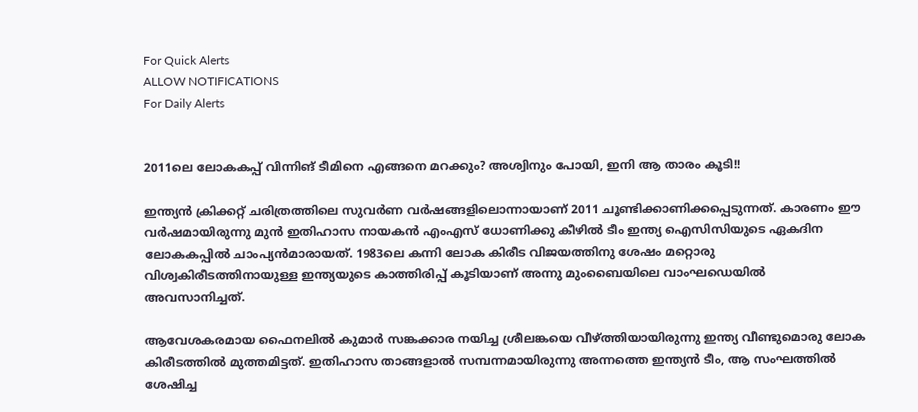For Quick Alerts
ALLOW NOTIFICATIONS
For Daily Alerts


2011ലെ ലോകകപ്പ് വിന്നിങ് ടീമിനെ എങ്ങനെ മറക്കും? അശ്വിനും പോയി, ഇനി ആ താരം കൂടി!!

ഇന്ത്യന്‍ ക്രിക്കറ്റ് ചരിത്രത്തിലെ സുവര്‍ണ വര്‍ഷങ്ങളിലൊന്നായാണ് 2011 ചൂണ്ടിക്കാണിക്കപ്പെടുന്നത്. കാരണം ഈ വര്‍ഷമായിരുന്നു മുന്‍ ഇതിഹാസ നായകന്‍ എംഎസ് ധോണിക്കു കീഴില്‍ ടീം ഇന്ത്യ ഐസിസിയുടെ ഏകദിന ലോകകപ്പില്‍ ചാംപ്യന്‍മാരായത്. 1983ലെ കന്നി ലോക കിരീട വിജയത്തിനു ശേഷം മറ്റൊരു വിശ്വകിരീടത്തിനായുള്ള ഇന്ത്യയുടെ കാത്തിരിപ്പ് കൂടിയാണ് അന്നു മുംബൈയിലെ വാംഘഡെയില്‍ അവസാനിച്ചത്.

ആവേശകരമായ ഫൈനലില്‍ കുമാര്‍ സങ്കക്കാര നയിച്ച ശ്രീലങ്കയെ വീഴ്ത്തിയായിരുന്നു ഇന്ത്യ വീണ്ടുമൊരു ലോക കിരീടത്തില്‍ മുത്തമിട്ടത്. ഇതിഹാസ താങ്ങളാല്‍ സമ്പന്നമായിരുന്നു അന്നത്തെ ഇന്ത്യന്‍ ടീം, ആ സംഘത്തില്‍ ശേഷിച്ച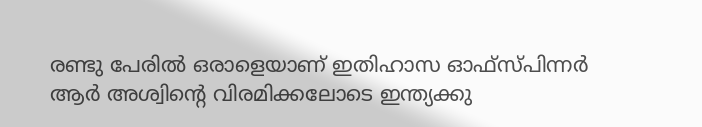രണ്ടു പേരില്‍ ഒരാളെയാണ് ഇതിഹാസ ഓഫ്‌സ്പിന്നര്‍ ആര്‍ അശ്വിന്റെ വിരമിക്കലോടെ ഇന്ത്യക്കു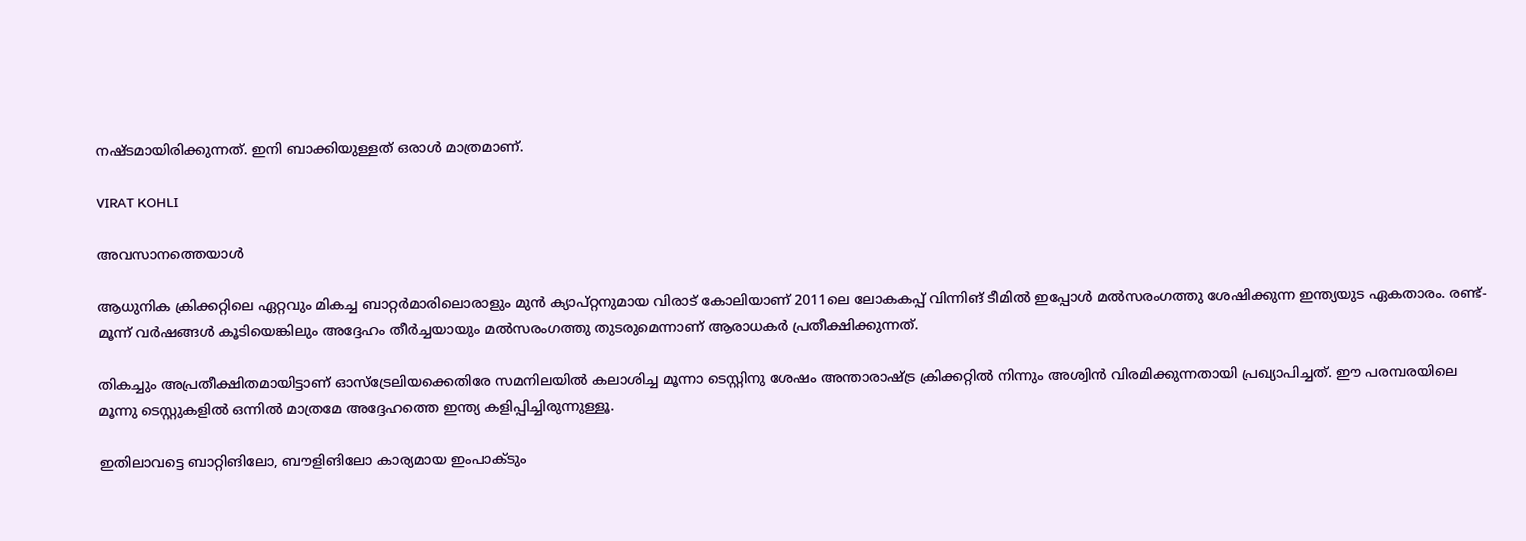നഷ്ടമായിരിക്കുന്നത്. ഇനി ബാക്കിയുള്ളത് ഒരാള്‍ മാത്രമാണ്.

VIRAT KOHLI

അവസാനത്തെയാള്‍

ആധുനിക ക്രിക്കറ്റിലെ ഏറ്റവും മികച്ച ബാറ്റര്‍മാരിലൊരാളും മുന്‍ ക്യാപ്റ്റനുമായ വിരാട് കോലിയാണ് 2011ലെ ലോകകപ്പ് വിന്നിങ് ടീമില്‍ ഇപ്പോള്‍ മല്‍സരംഗത്തു ശേഷിക്കുന്ന ഇന്ത്യയുട ഏകതാരം. രണ്ട്- മൂന്ന് വര്‍ഷങ്ങള്‍ കൂടിയെങ്കിലും അദ്ദേഹം തീര്‍ച്ചയായും മല്‍സരംഗത്തു തുടരുമെന്നാണ് ആരാധകര്‍ പ്രതീക്ഷിക്കുന്നത്.

തികച്ചും അപ്രതീക്ഷിതമായിട്ടാണ് ഓസ്‌ട്രേലിയക്കെതിരേ സമനിലയില്‍ കലാശിച്ച മൂന്നാ ടെസ്റ്റിനു ശേഷം അന്താരാഷ്ട്ര ക്രിക്കറ്റില്‍ നിന്നും അശ്വിന്‍ വിരമിക്കുന്നതായി പ്രഖ്യാപിച്ചത്. ഈ പരമ്പരയിലെ മൂന്നു ടെസ്റ്റുകളില്‍ ഒന്നില്‍ മാത്രമേ അദ്ദേഹത്തെ ഇന്ത്യ കളിപ്പിച്ചിരുന്നുള്ളൂ.

ഇതിലാവട്ടെ ബാറ്റിങിലോ, ബൗളിങിലോ കാര്യമായ ഇംപാക്ടും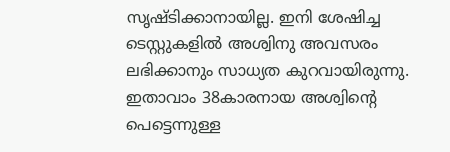സൃഷ്ടിക്കാനായില്ല. ഇനി ശേഷിച്ച ടെസ്റ്റുകളില്‍ അശ്വിനു അവസരം ലഭിക്കാനും സാധ്യത കുറവായിരുന്നു. ഇതാവാം 38കാരനായ അശ്വിന്റെ പെട്ടെന്നുള്ള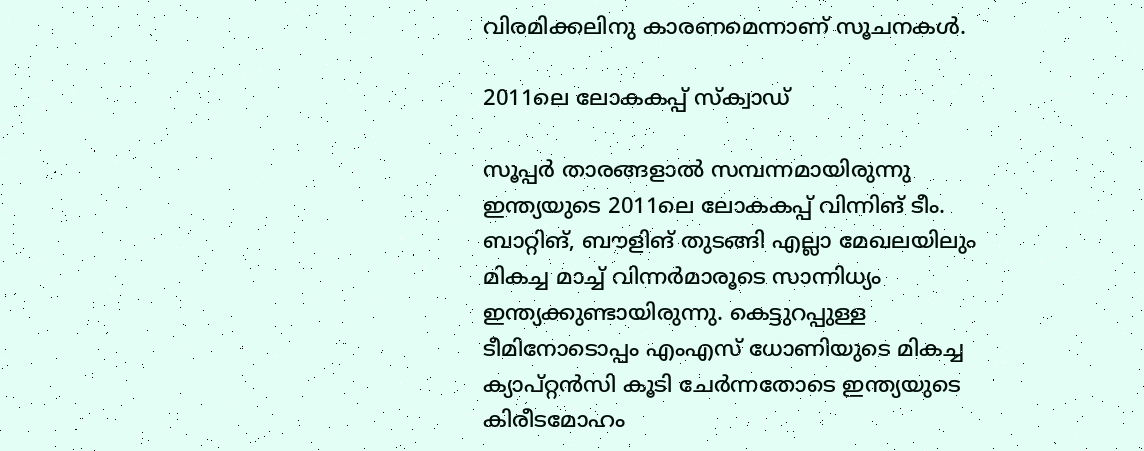വിരമിക്കലിനു കാരണമെന്നാണ് സൂചനകള്‍.

2011ലെ ലോകകപ്പ് സ്‌ക്വാഡ്

സൂപ്പര്‍ താരങ്ങളാല്‍ സമ്പന്നമായിരുന്നു ഇന്ത്യയുടെ 2011ലെ ലോകകപ്പ് വിന്നിങ് ടീം. ബാറ്റിങ്, ബൗളിങ് തുടങ്ങി എല്ലാ മേഖലയിലും മികച്ച മാച്ച് വിന്നര്‍മാരൂടെ സാന്നിധ്യം ഇന്ത്യക്കുണ്ടായിരുന്നു. കെട്ടുറപ്പുള്ള ടീമിനോടൊപ്പം എംഎസ് ധോണിയുടെ മികച്ച ക്യാപ്റ്റന്‍സി കൂടി ചേര്‍ന്നതോടെ ഇന്ത്യയുടെ കിരീടമോഹം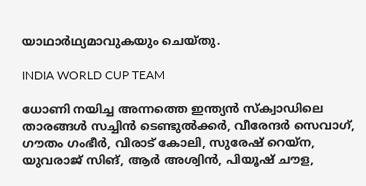യാഥാര്‍ഥ്യമാവുകയും ചെയ്തു.

INDIA WORLD CUP TEAM

ധോണി നയിച്ച അന്നത്തെ ഇന്ത്യന്‍ സ്‌ക്വാഡിലെ താരങ്ങള്‍ സച്ചിന്‍ ടെണ്ടുല്‍ക്കര്‍, വീരേന്ദര്‍ സെവാഗ്, ഗൗതം ഗംഭീര്‍, വിരാട് കോലി, സുരേഷ് റെയ്‌ന, യുവരാജ് സിങ്, ആര്‍ അശ്വിന്‍, പിയൂഷ് ചൗള,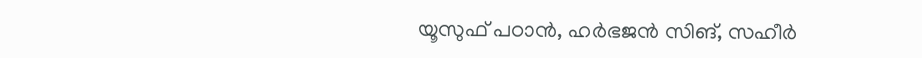യൂസുഫ് പഠാന്‍, ഹര്‍ഭജന്‍ സിങ്, സഹീര്‍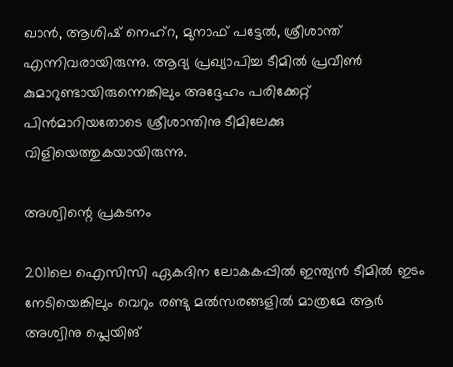ഖാന്‍, ആശിഷ് നെഹ്‌റ, മുനാഫ് പട്ടേല്‍, ശ്രീശാന്ത് എന്നിവരായിരുന്നു. ആദ്യ പ്രഖ്യാപിച്ച ടീമില്‍ പ്രവീണ്‍ കുമാറുണ്ടായിരുന്നെങ്കിലും അദ്ദേഹം പരിക്കേറ്റ് പിന്‍മാറിയതോടെ ശ്രീശാന്തിനു ടീമിലേക്കു വിളിയെത്തുകയായിരുന്നു.

അശ്വിന്റെ പ്രകടനം

2011ലെ ഐസിസി ഏകദിന ലോകകപ്പില്‍ ഇന്ത്യന്‍ ടീമില്‍ ഇടം നേടിയെങ്കിലും വെറും രണ്ടു മല്‍സരങ്ങളില്‍ മാത്രമേ ആര്‍ അശ്വിനു പ്ലെയിങ്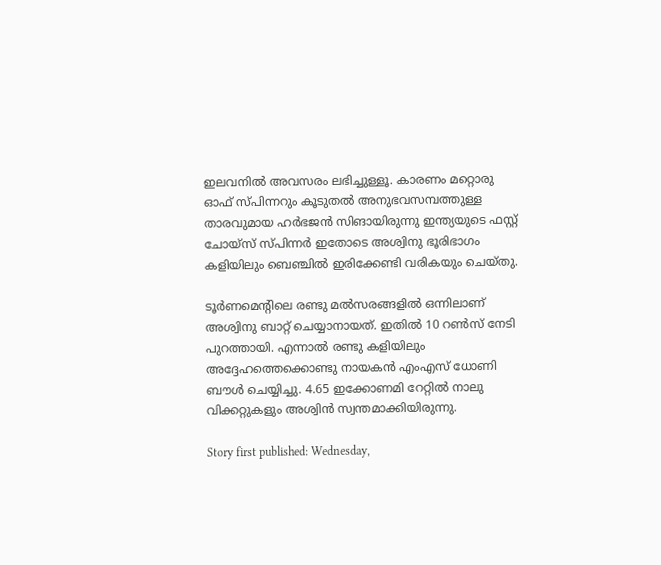ഇലവനില്‍ അവസരം ലഭിച്ചുള്ളൂ. കാരണം മറ്റൊരു ഓഫ് സ്പിന്നറും കൂടുതല്‍ അനുഭവസമ്പത്തുള്ള താരവുമായ ഹര്‍ഭജന്‍ സിങായിരുന്നു ഇന്ത്യയുടെ ഫസ്റ്റ് ചോയ്‌സ് സ്പിന്നര്‍ ഇതോടെ അശ്വിനു ഭൂരിഭാഗം കളിയിലും ബെഞ്ചില്‍ ഇരിക്കേണ്ടി വരികയും ചെയ്തു.

ടൂര്‍ണമെന്റിലെ രണ്ടു മല്‍സരങ്ങളില്‍ ഒന്നിലാണ് അശ്വിനു ബാറ്റ് ചെയ്യാനായത്. ഇതില്‍ 10 റണ്‍സ് നേടി പുറത്തായി. എന്നാല്‍ രണ്ടു കളിയിലും അദ്ദേഹത്തെക്കൊണ്ടു നായകന്‍ എംഎസ് ധോണി ബൗള്‍ ചെയ്യിച്ചു. 4.65 ഇക്കോണമി റേറ്റില്‍ നാലു വിക്കറ്റുകളും അശ്വിന്‍ സ്വന്തമാക്കിയിരുന്നു.

Story first published: Wednesday,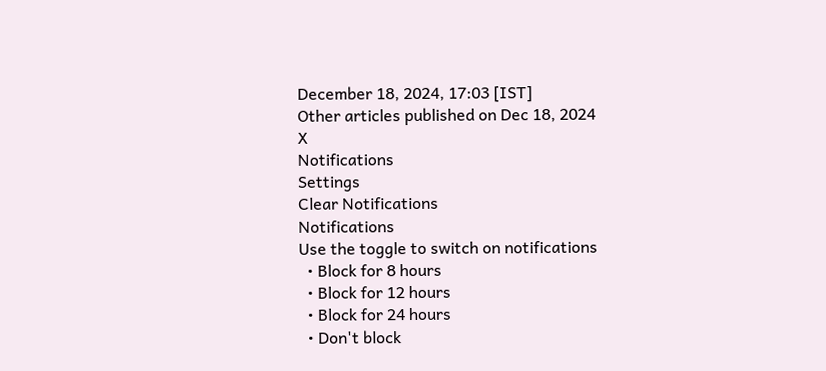December 18, 2024, 17:03 [IST]
Other articles published on Dec 18, 2024
X
Notifications
Settings
Clear Notifications
Notifications
Use the toggle to switch on notifications
  • Block for 8 hours
  • Block for 12 hours
  • Block for 24 hours
  • Don't block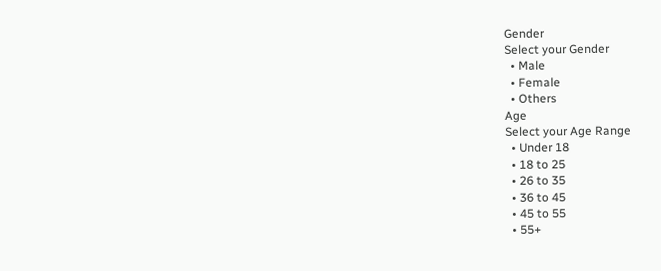Gender
Select your Gender
  • Male
  • Female
  • Others
Age
Select your Age Range
  • Under 18
  • 18 to 25
  • 26 to 35
  • 36 to 45
  • 45 to 55
  • 55+